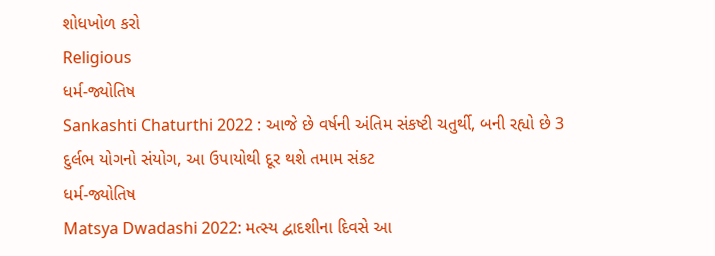શોધખોળ કરો
Religious
ધર્મ-જ્યોતિષ
Sankashti Chaturthi 2022 : આજે છે વર્ષની અંતિમ સંકષ્ટી ચતુર્થી, બની રહ્યો છે 3 દુર્લભ યોગનો સંયોગ, આ ઉપાયોથી દૂર થશે તમામ સંકટ
ધર્મ-જ્યોતિષ
Matsya Dwadashi 2022: મત્સ્ય દ્વાદશીના દિવસે આ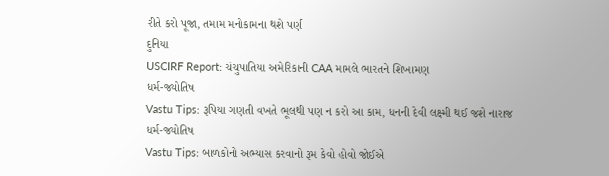રીતે કરો પૂજા, તમામ મનોકામના થશે પર્ણ
દુનિયા
USCIRF Report: ચંચુપાતિયા અમેરિકાની CAA મામલે ભારતને શિખામણ
ધર્મ-જ્યોતિષ
Vastu Tips: રૂપિયા ગણતી વખતે ભૂલથી પણ ન કરો આ કામ, ધનની દેવી લક્ષ્મી થઈ જશે નારાજ
ધર્મ-જ્યોતિષ
Vastu Tips: બાળકોનો અભ્યાસ કરવાનો રૂમ કેવો હોવો જોઈએ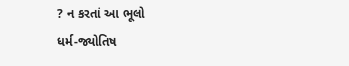? ન કરતાં આ ભૂલો
ધર્મ-જ્યોતિષ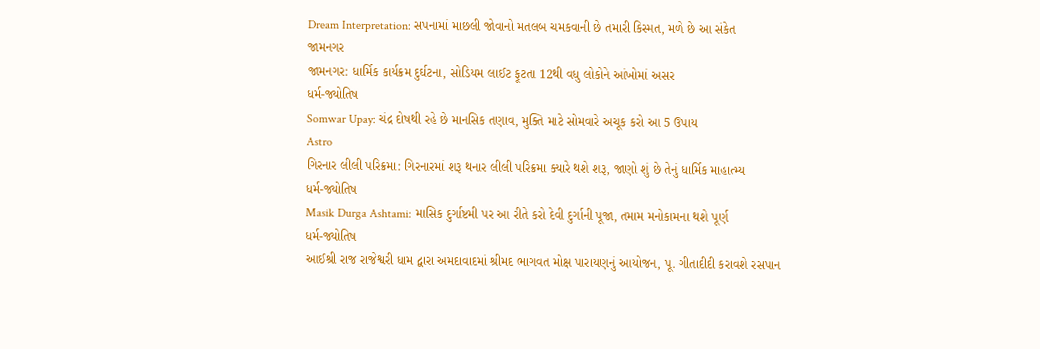Dream Interpretation: સપનામાં માછલી જોવાનો મતલબ ચમકવાની છે તમારી કિસ્મત, મળે છે આ સંકેત
જામનગર
જામનગર: ધાર્મિક કાર્યક્રમ દુર્ઘટના, સોડિયમ લાઈટ ફૂટતા 12થી વધુ લોકોને આંખોમાં અસર
ધર્મ-જ્યોતિષ
Somwar Upay: ચંદ્ર દોષથી રહે છે માનસિક તણાવ, મુક્તિ માટે સોમવારે અચૂક કરો આ 5 ઉપાય
Astro
ગિરનાર લીલી પરિક્રમા: ગિરનારમાં શરૂ થનાર લીલી પરિક્રમા ક્યારે થશે શરૂ, જાણો શું છે તેનું ધાર્મિક માહાત્મ્ય
ધર્મ-જ્યોતિષ
Masik Durga Ashtami: માસિક દુર્ગાષ્ટમી પર આ રીતે કરો દેવી દુર્ગાની પૂજા, તમામ મનોકામના થશે પૂર્ણ
ધર્મ-જ્યોતિષ
આઈશ્રી રાજ રાજેશ્વરી ધામ દ્વારા અમદાવાદમાં શ્રીમદ ભાગવત મોક્ષ પારાયણનું આયોજન, પૂ. ગીતાદીદી કરાવશે રસપાન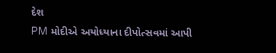દેશ
PM મોદીએ અયોધ્યાના દીપોત્સવમાં આપી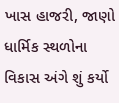ખાસ હાજરી, જાણો ધાર્મિક સ્થળોના વિકાસ અંગે શું કર્યો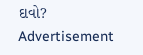દાવો?
Advertisement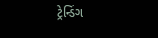ટ્રેન્ડિંગ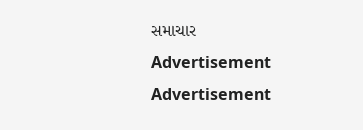સમાચાર
Advertisement
Advertisement